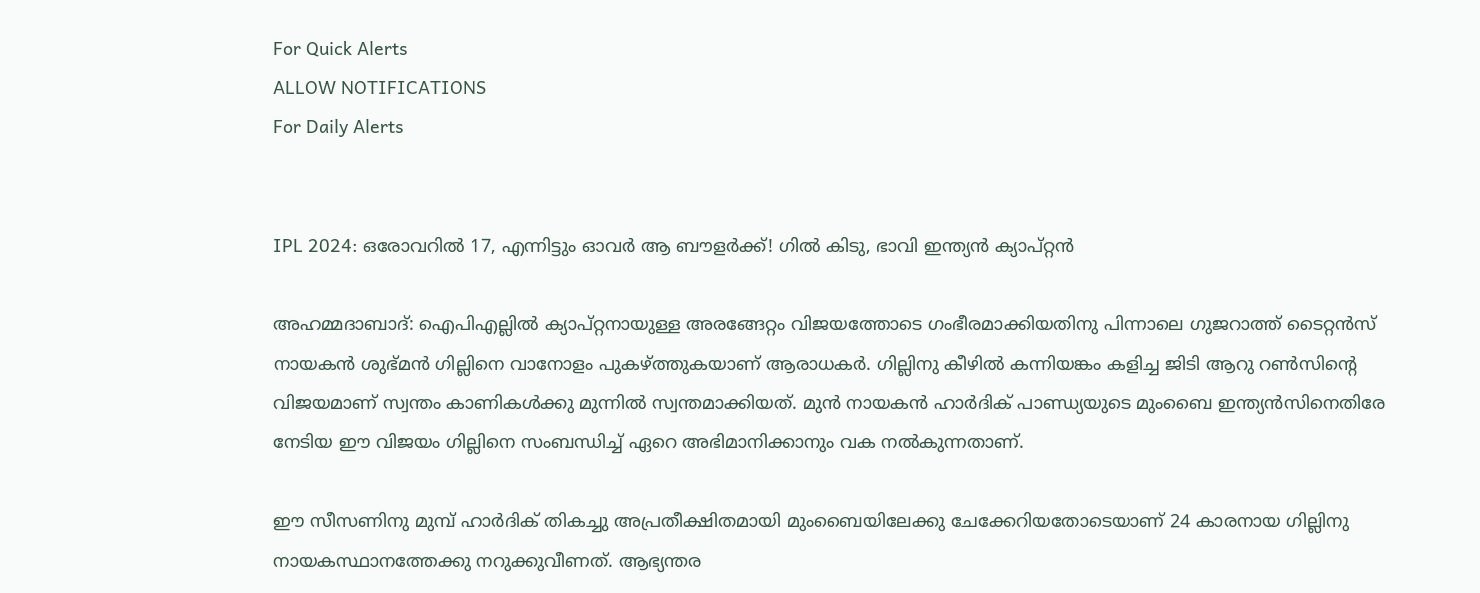For Quick Alerts
ALLOW NOTIFICATIONS
For Daily Alerts


IPL 2024: ഒരോവറില്‍ 17, എന്നിട്ടും ഓവര്‍ ആ ബൗളര്‍ക്ക്! ഗില്‍ കിടു, ഭാവി ഇന്ത്യന്‍ ക്യാപ്റ്റന്‍

അഹമ്മദാബാദ്: ഐപിഎല്ലില്‍ ക്യാപ്റ്റനായുള്ള അരങ്ങേറ്റം വിജയത്തോടെ ഗംഭീരമാക്കിയതിനു പിന്നാലെ ഗുജറാത്ത് ടൈറ്റന്‍സ് നായകന്‍ ശുഭ്മന്‍ ഗില്ലിനെ വാനോളം പുകഴ്ത്തുകയാണ് ആരാധകര്‍. ഗില്ലിനു കീഴില്‍ കന്നിയങ്കം കളിച്ച ജിടി ആറു റണ്‍സിന്റെ വിജയമാണ് സ്വന്തം കാണികള്‍ക്കു മുന്നില്‍ സ്വന്തമാക്കിയത്. മുന്‍ നായകന്‍ ഹാര്‍ദിക് പാണ്ഡ്യയുടെ മുംബൈ ഇന്ത്യന്‍സിനെതിരേ നേടിയ ഈ വിജയം ഗില്ലിനെ സംബന്ധിച്ച് ഏറെ അഭിമാനിക്കാനും വക നല്‍കുന്നതാണ്.

ഈ സീസണിനു മുമ്പ് ഹാര്‍ദിക് തികച്ചു അപ്രതീക്ഷിതമായി മുംബൈയിലേക്കു ചേക്കേറിയതോടെയാണ് 24 കാരനായ ഗില്ലിനു നായകസ്ഥാനത്തേക്കു നറുക്കുവീണത്. ആഭ്യന്തര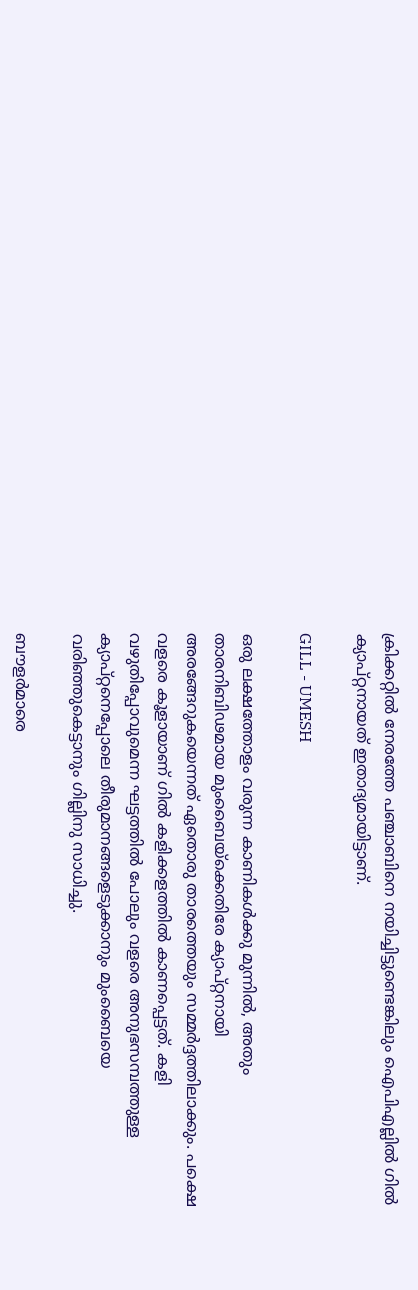ക്രിക്കറ്റില്‍ നേരത്തേ പഞ്ചാബിനെ നയിച്ചിട്ടുണ്ടെങ്കിലും ഐപിഎല്ലില്‍ ഗില്‍ ക്യാപ്റ്റനായത് ഇതാദ്യമായിട്ടാണ്.

GILL - UMESH

ഒരു ലക്ഷത്തോളം വരുന്ന കാണികള്‍ക്കു മുന്നില്‍, അതും താരനിബിഢമായ മുംബൈയ്ക്കെതിരേ ക്യാപ്റ്റനായി അരങ്ങേറുകയെന്നത് ഏതൊരു താരത്തെയും സമ്മര്‍ദ്ദത്തിലാക്കും. പക്ഷെ വളരെ കൂളായാണ് ഗില്‍ കളിക്കളത്തില്‍ കാണപ്പെട്ടത്. കളി വഴുതിപ്പോവുമെന്ന ഘട്ടത്തില്‍ പോലും വളരെ അനുഭസമ്പത്തുള്ള ക്യാപ്റ്റനെപ്പോലെ തീരുമാനങ്ങളെടുക്കാനും മുംബൈയെ വരിഞ്ഞുകെട്ടാനും ഗില്ലിനു സാധിച്ചു.

ബൗളര്‍മാരെ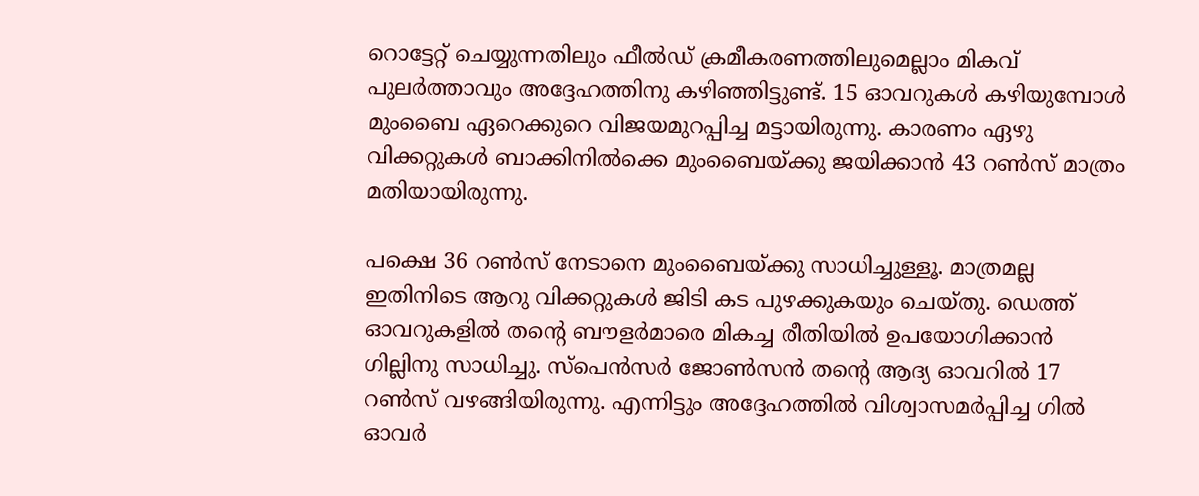റൊട്ടേറ്റ് ചെയ്യുന്നതിലും ഫീല്‍ഡ് ക്രമീകരണത്തിലുമെല്ലാം മികവ് പുലര്‍ത്താവും അദ്ദേഹത്തിനു കഴിഞ്ഞിട്ടുണ്ട്. 15 ഓവറുകള്‍ കഴിയുമ്പോള്‍ മുംബൈ ഏറെക്കുറെ വിജയമുറപ്പിച്ച മട്ടായിരുന്നു. കാരണം ഏഴു വിക്കറ്റുകള്‍ ബാക്കിനില്‍ക്കെ മുംബൈയ്ക്കു ജയിക്കാന്‍ 43 റണ്‍സ് മാത്രം മതിയായിരുന്നു.

പക്ഷെ 36 റണ്‍സ് നേടാനെ മുംബൈയ്ക്കു സാധിച്ചുള്ളൂ. മാത്രമല്ല ഇതിനിടെ ആറു വിക്കറ്റുകള്‍ ജിടി കട പുഴക്കുകയും ചെയ്തു. ഡെത്ത് ഓവറുകളില്‍ തന്റെ ബൗളര്‍മാരെ മികച്ച രീതിയില്‍ ഉപയോഗിക്കാന്‍ ഗില്ലിനു സാധിച്ചു. സ്‌പെന്‍സര്‍ ജോണ്‍സന്‍ തന്റെ ആദ്യ ഓവറില്‍ 17 റണ്‍സ് വഴങ്ങിയിരുന്നു. എന്നിട്ടും അദ്ദേഹത്തില്‍ വിശ്വാസമര്‍പ്പിച്ച ഗില്‍ ഓവര്‍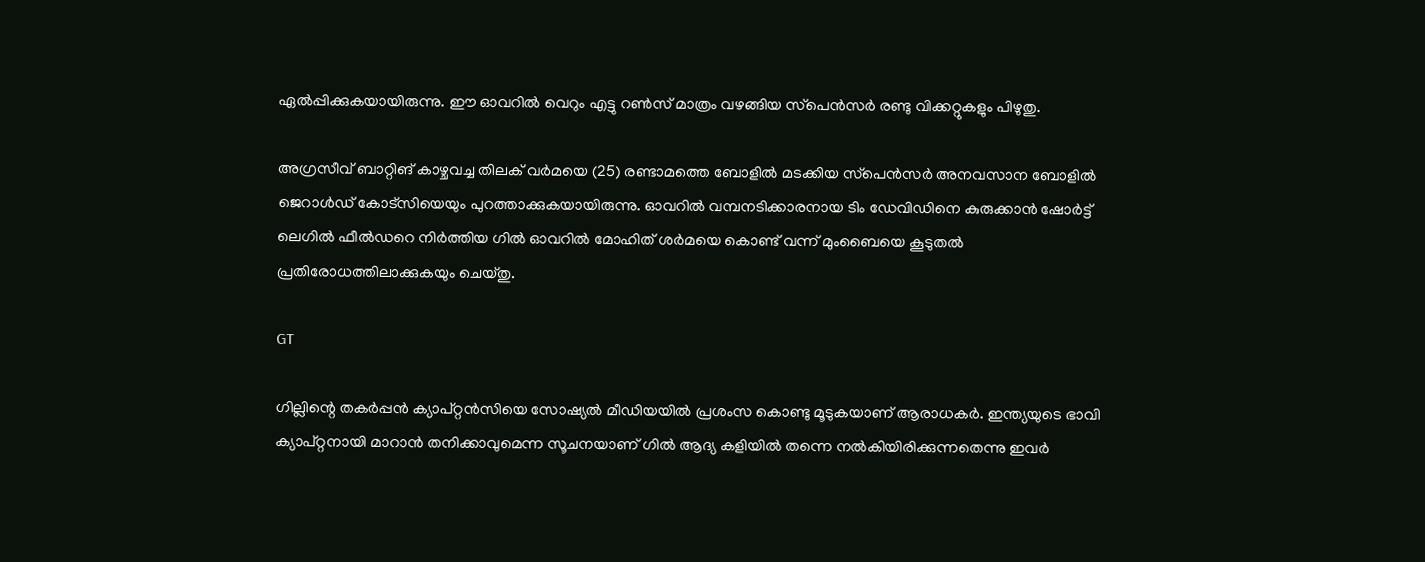ഏല്‍പ്പിക്കുകയായിരുന്നു. ഈ ഓവറില്‍ വെറും എട്ടു റണ്‍സ് മാത്രം വഴങ്ങിയ സ്‌പെന്‍സര്‍ രണ്ടു വിക്കറ്റുകളും പിഴുതു.

അഗ്രസീവ് ബാറ്റിങ് കാഴ്ചവച്ച തിലക് വര്‍മയെ (25) രണ്ടാമത്തെ ബോളില്‍ മടക്കിയ സ്‌പെന്‍സര്‍ അനവസാന ബോളില്‍ ജെറാള്‍ഡ് കോട്‌സിയെയും പുറത്താക്കുകയായിരുന്നു. ഓവറില്‍ വമ്പനടിക്കാരനായ ടിം ഡേവിഡിനെ കുരുക്കാന്‍ ഷോര്‍ട്ട് ലെഗില്‍ ഫീല്‍ഡറെ നിര്‍ത്തിയ ഗില്‍ ഓവറില്‍ മോഹിത് ശര്‍മയെ കൊണ്ട് വന്ന് മുംബൈയെ കൂടുതല്‍ പ്രതിരോധത്തിലാക്കുകയും ചെയ്തു.

GT

ഗില്ലിന്റെ തകര്‍പ്പന്‍ ക്യാപ്റ്റന്‍സിയെ സോഷ്യല്‍ മീഡിയയില്‍ പ്രശംസ കൊണ്ടു മൂടുകയാണ് ആരാധകര്‍. ഇന്ത്യയുടെ ഭാവി ക്യാപ്റ്റനായി മാറാന്‍ തനിക്കാവുമെന്ന സൂചനയാണ് ഗില്‍ ആദ്യ കളിയില്‍ തന്നെ നല്‍കിയിരിക്കുന്നതെന്നു ഇവര്‍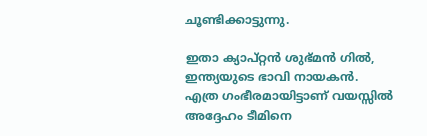ചൂണ്ടിക്കാട്ടുന്നു.

ഇതാ ക്യാപ്റ്റന്‍ ശുഭ്മന്‍ ഗില്‍, ഇന്ത്യയുടെ ഭാവി നായകന്‍. എത്ര ഗംഭീരമായിട്ടാണ് വയസ്സില്‍ അദ്ദേഹം ടീമിനെ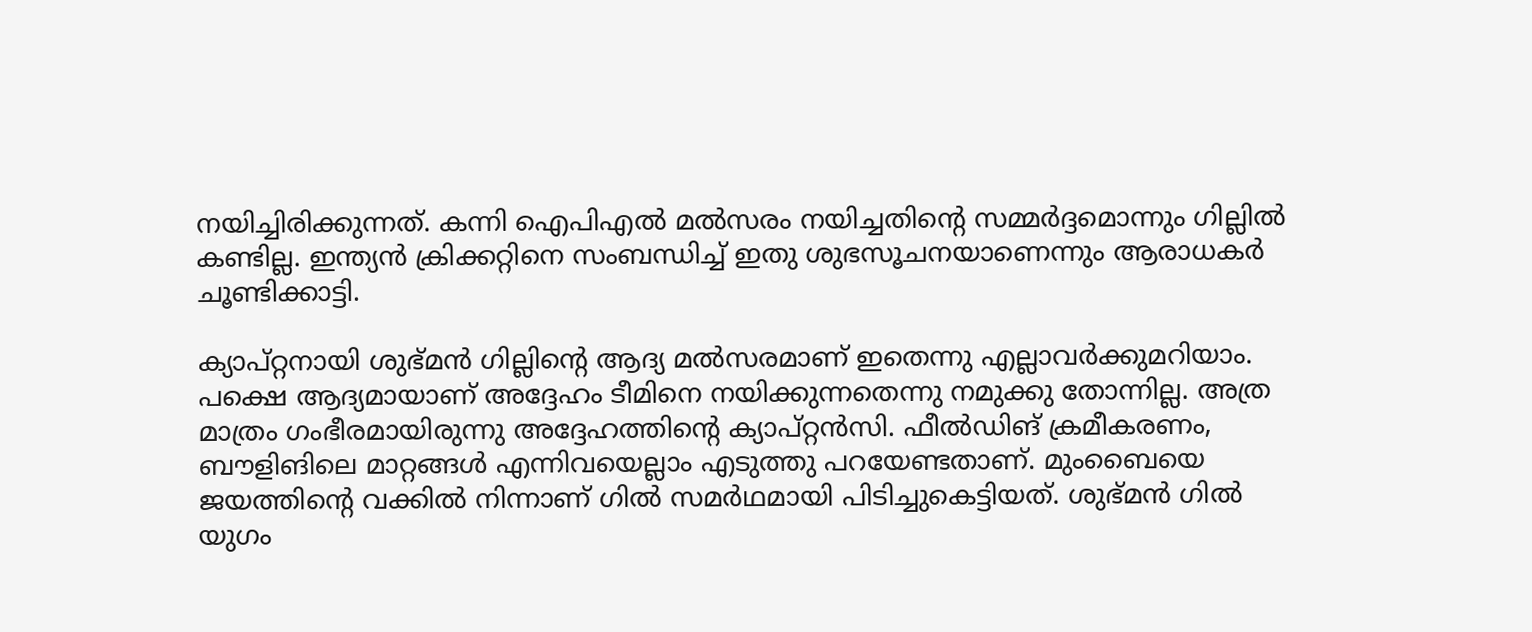നയിച്ചിരിക്കുന്നത്. കന്നി ഐപിഎല്‍ മല്‍സരം നയിച്ചതിന്റെ സമ്മര്‍ദ്ദമൊന്നും ഗില്ലില്‍ കണ്ടില്ല. ഇന്ത്യന്‍ ക്രിക്കറ്റിനെ സംബന്ധിച്ച് ഇതു ശുഭസൂചനയാണെന്നും ആരാധകര്‍ ചൂണ്ടിക്കാട്ടി.

ക്യാപ്റ്റനായി ശുഭ്മന്‍ ഗില്ലിന്റെ ആദ്യ മല്‍സരമാണ് ഇതെന്നു എല്ലാവര്‍ക്കുമറിയാം. പക്ഷെ ആദ്യമായാണ് അദ്ദേഹം ടീമിനെ നയിക്കുന്നതെന്നു നമുക്കു തോന്നില്ല. അത്ര മാത്രം ഗംഭീരമായിരുന്നു അദ്ദേഹത്തിന്റെ ക്യാപ്റ്റന്‍സി. ഫീല്‍ഡിങ് ക്രമീകരണം, ബൗളിങിലെ മാറ്റങ്ങള്‍ എന്നിവയെല്ലാം എടുത്തു പറയേണ്ടതാണ്. മുംബൈയെ ജയത്തിന്റെ വക്കില്‍ നിന്നാണ് ഗില്‍ സമര്‍ഥമായി പിടിച്ചുകെട്ടിയത്. ശുഭ്മന്‍ ഗില്‍ യുഗം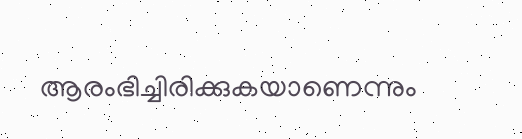ആരംഭിച്ചിരിക്കുകയാണെന്നും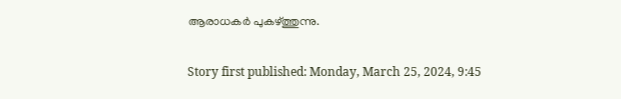ആരാധകര്‍ പുകഴ്ത്തുന്നു.

Story first published: Monday, March 25, 2024, 9:45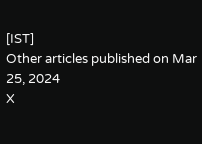[IST]
Other articles published on Mar 25, 2024
X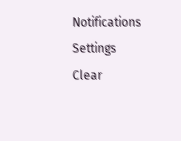Notifications
Settings
Clear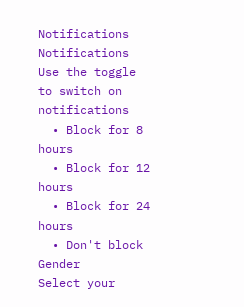Notifications
Notifications
Use the toggle to switch on notifications
  • Block for 8 hours
  • Block for 12 hours
  • Block for 24 hours
  • Don't block
Gender
Select your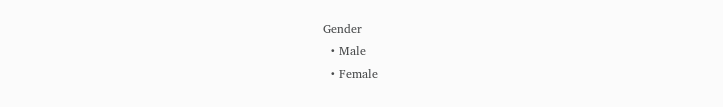Gender
  • Male
  • Female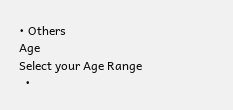• Others
Age
Select your Age Range
  •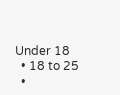Under 18
  • 18 to 25
  •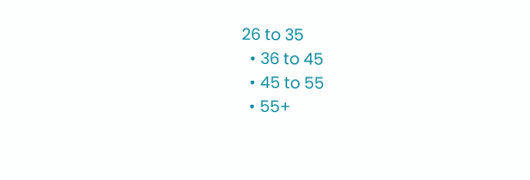26 to 35
  • 36 to 45
  • 45 to 55
  • 55+